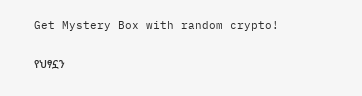Get Mystery Box with random crypto!

የህፃኗን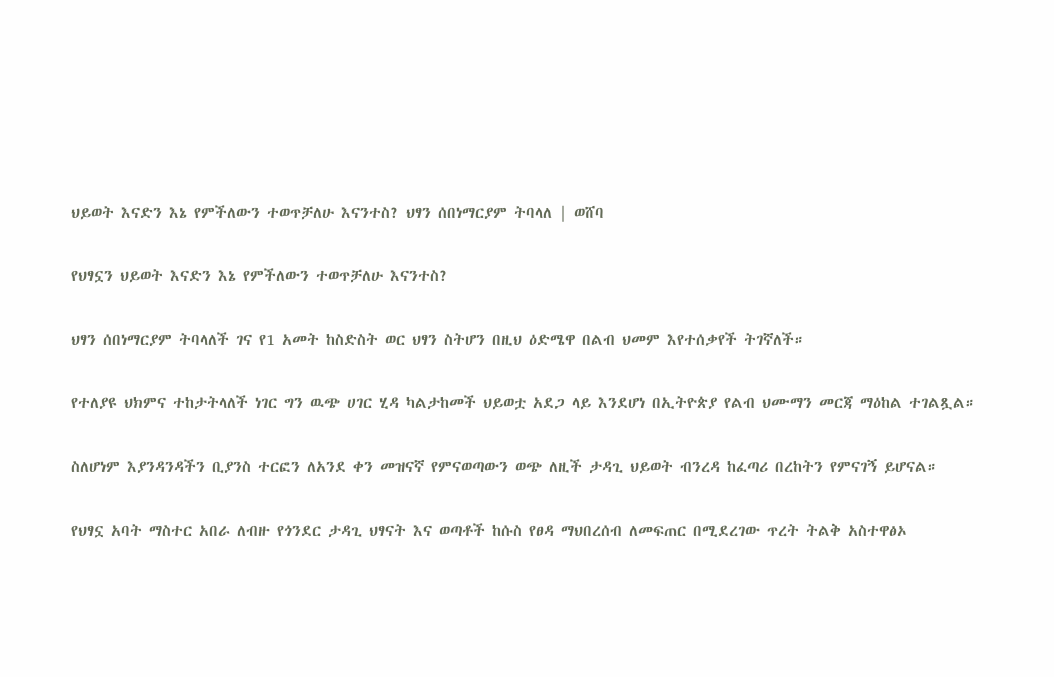ህይወት እናድን እኔ የምችለውን ተወጥቻለሁ እናንተስ? ህፃን ሰበነማርያም ትባላለ | ወሸባ

የህፃኗን ህይወት እናድን እኔ የምችለውን ተወጥቻለሁ እናንተስ?

ህፃን ሰበነማርያም ትባላለች ገና የ1 አመት ከስድስት ወር ህፃን ስትሆን በዚህ ዕድሜዋ በልብ ህመም እየተሰቃየች ትገኛለች።

የተለያዩ ህክምና ተከታትላለች ነገር ግን ዉጭ ሀገር ሂዳ ካልታከመች ህይወቷ አደጋ ላይ እንደሆነ በኢትዮጵያ የልብ ህሙማን መርጃ ማዕከል ተገልጿል።

ስለሆነም እያንዳንዳችን ቢያንስ ተርፎን ለአንደ ቀን መዝናኛ የምናወጣውን ወጭ ለዚች ታዳጊ ህይወት ብንረዳ ከፈጣሪ በረከትን የምናገኝ ይሆናል።

የህፃኗ አባት ማስተር አበራ ለብዙ የጎንደር ታዳጊ ህፃናት እና ወጣቶች ከሱስ የፀዳ ማህበረሰብ ለመፍጠር በሚደረገው ጥረት ትልቅ አስተዋፅኦ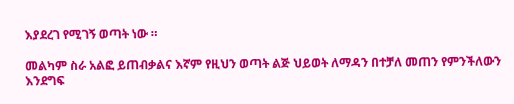እያደረገ የሚገኝ ወጣት ነው ።

መልካም ስራ አልፎ ይጠብቃልና እኛም የዚህን ወጣት ልጅ ህይወት ለማዳን በተቻለ መጠን የምንችለውን እንደግፍ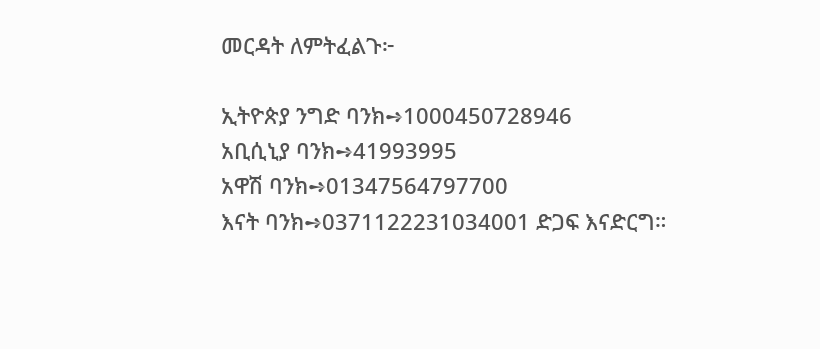መርዳት ለምትፈልጉ፦

ኢትዮጵያ ንግድ ባንክ➺1000450728946
አቢሲኒያ ባንክ➺41993995
አዋሽ ባንክ➺01347564797700
እናት ባንክ➺0371122231034001 ድጋፍ እናድርግ።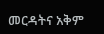መርዳትና አቅም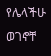የሌላችሁ ወገኖቸ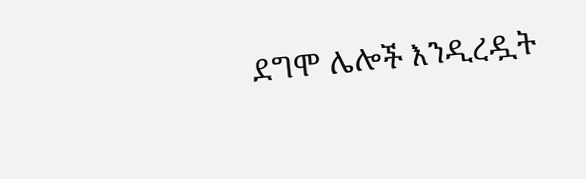ደግሞ ሌሎች እንዲረዷት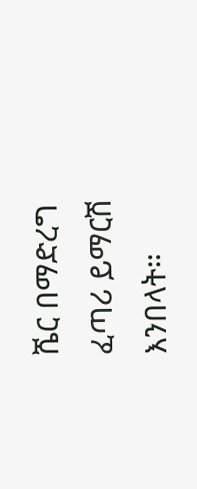ሼር በማድረግ ፈጣሪ ይማርሽ እንበላት።